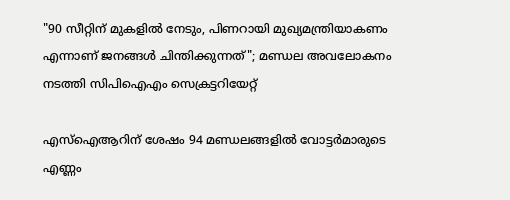"90 സീറ്റിന് മുകളിൽ നേടും, പിണറായി മുഖ്യമന്ത്രിയാകണം എന്നാണ് ജനങ്ങൾ ചിന്തിക്കുന്നത്"; മണ്ഡല അവലോകനം നടത്തി സിപിഐഎം സെക്രട്ടറിയേറ്റ്

എസ്ഐആറിന് ശേഷം 94 മണ്ഡലങ്ങളിൽ വോട്ടർമാരുടെ എണ്ണം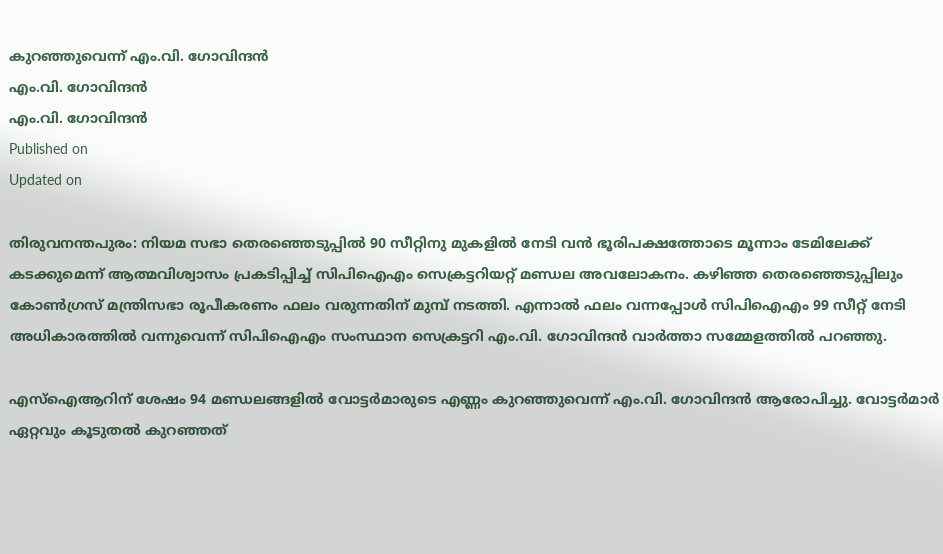കുറഞ്ഞുവെന്ന് എം.വി. ഗോവിന്ദൻ
എം.വി. ഗോവിന്ദൻ
എം.വി. ഗോവിന്ദൻ
Published on
Updated on

തിരുവനന്തപുരം: നിയമ സഭാ തെരഞ്ഞെടുപ്പിൽ 90 സീറ്റിനു മുകളിൽ നേടി വൻ ഭൂരിപക്ഷത്തോടെ മൂന്നാം ടേമിലേക്ക് കടക്കുമെന്ന് ആത്മവിശ്വാസം പ്രകടിപ്പിച്ച് സിപിഐഎം സെക്രട്ടറിയറ്റ് മണ്ഡല അവലോകനം. കഴിഞ്ഞ തെരഞ്ഞെടുപ്പിലും കോൺഗ്രസ് മന്ത്രിസഭാ രൂപീകരണം ഫലം വരുന്നതിന് മുമ്പ് നടത്തി. എന്നാൽ ഫലം വന്നപ്പോൾ സിപിഐഎം 99 സീറ്റ് നേടി അധികാരത്തിൽ വന്നുവെന്ന് സിപിഐഎം സംസ്ഥാന സെക്രട്ടറി എം.വി. ഗോവിന്ദൻ വാർത്താ സമ്മേളത്തിൽ പറഞ്ഞു.

എസ്ഐആറിന് ശേഷം 94 മണ്ഡലങ്ങളിൽ വോട്ടർമാരുടെ എണ്ണം കുറഞ്ഞുവെന്ന് എം.വി. ഗോവിന്ദൻ ആരോപിച്ചു. വോട്ടർമാർ ഏറ്റവും കൂടുതൽ കുറഞ്ഞത്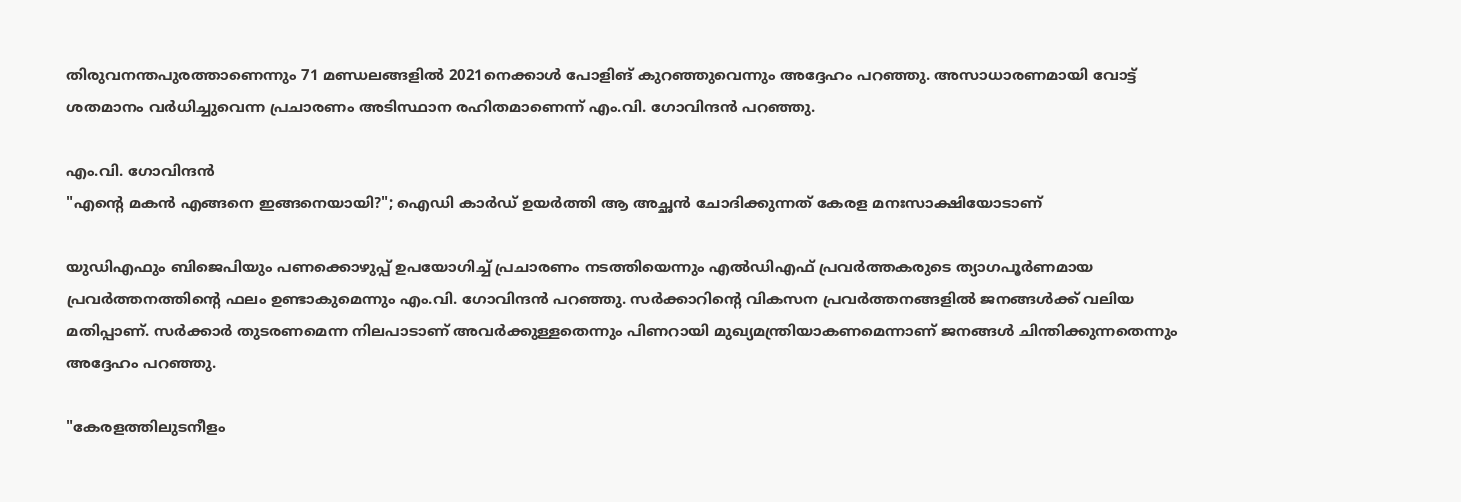തിരുവനന്തപുരത്താണെന്നും 71 മണ്ഡലങ്ങളിൽ 2021നെക്കാൾ പോളിങ് കുറഞ്ഞുവെന്നും അദ്ദേഹം പറഞ്ഞു. അസാധാരണമായി വോട്ട് ശതമാനം വർധിച്ചുവെന്ന പ്രചാരണം അടിസ്ഥാന രഹിതമാണെന്ന് എം.വി. ഗോവിന്ദൻ പറഞ്ഞു.

എം.വി. ഗോവിന്ദൻ
"എന്റെ മകന്‍ എങ്ങനെ ഇങ്ങനെയായി?"; ഐഡി കാര്‍ഡ് ഉയര്‍ത്തി ആ അച്ഛന്‍ ചോദിക്കുന്നത് കേരള മനഃസാക്ഷിയോടാണ്

യുഡിഎഫും ബിജെപിയും പണക്കൊഴുപ്പ് ഉപയോഗിച്ച് പ്രചാരണം നടത്തിയെന്നും എൽഡിഎഫ് പ്രവർത്തകരുടെ ത്യാഗപൂർണമായ പ്രവർത്തനത്തിൻ്റെ ഫലം ഉണ്ടാകുമെന്നും എം.വി. ഗോവിന്ദൻ പറഞ്ഞു. സർക്കാറിൻ്റെ വികസന പ്രവർത്തനങ്ങളിൽ ജനങ്ങൾക്ക് വലിയ മതിപ്പാണ്. സർക്കാർ തുടരണമെന്ന നിലപാടാണ് അവർക്കുള്ളതെന്നും പിണറായി മുഖ്യമന്ത്രിയാകണമെന്നാണ് ജനങ്ങൾ ചിന്തിക്കുന്നതെന്നും അദ്ദേഹം പറഞ്ഞു.

"കേരളത്തിലുടനീളം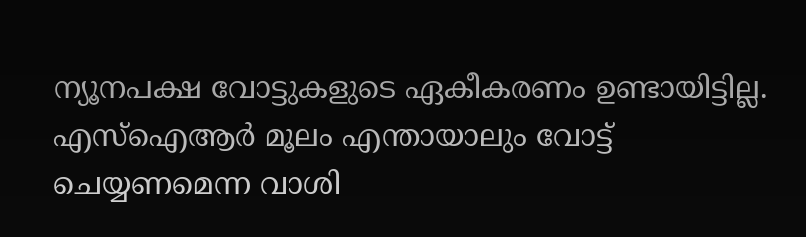ന്യൂനപക്ഷ വോട്ടുകളുടെ ഏകീകരണം ഉണ്ടായിട്ടില്ല. എസ്ഐആർ മൂലം എന്തായാലും വോട്ട് ചെയ്യണമെന്ന വാശി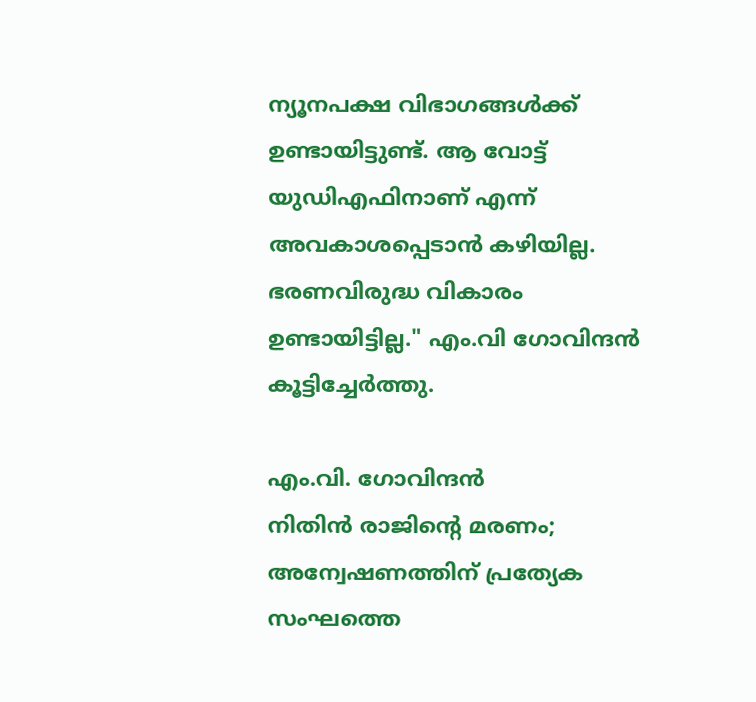ന്യൂനപക്ഷ വിഭാഗങ്ങൾക്ക് ഉണ്ടായിട്ടുണ്ട്. ആ വോട്ട് യുഡിഎഫിനാണ് എന്ന് അവകാശപ്പെടാൻ കഴിയില്ല. ഭരണവിരുദ്ധ വികാരം ഉണ്ടായിട്ടില്ല." എം.വി ഗോവിന്ദൻ കൂട്ടിച്ചേർത്തു.

എം.വി. ഗോവിന്ദൻ
നിതിന്‍ രാജിന്റെ മരണം; അന്വേഷണത്തിന് പ്രത്യേക സംഘത്തെ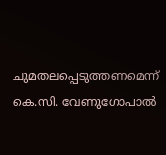ചുമതലപ്പെടുത്തണമെന്ന് കെ.സി. വേണുഗോപാല്‍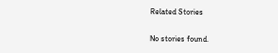Related Stories

No stories found.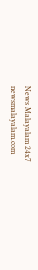News Malayalam 24x7
newsmalayalam.com